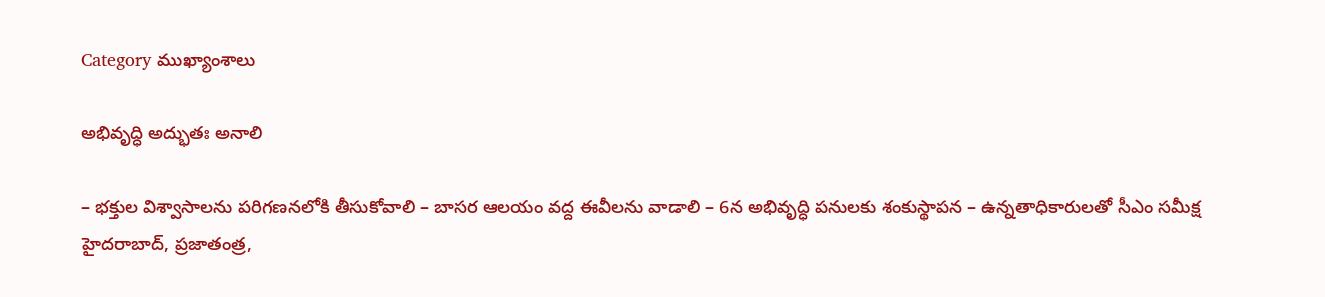Category ముఖ్యాంశాలు

అభివృద్ధి అద్భుతః అనాలి

– భక్తుల విశ్వాసాలను పరిగణనలోకి తీసుకోవాలి – బాసర ఆలయం వద్ద ఈవీలను వాడాలి – 6న అభివృద్ధి పనులకు శంకుస్థాపన – ఉన్నతాధికారులతో సీఎం సమీక్ష హైదరాబాద్, ప్రజాతంత్ర,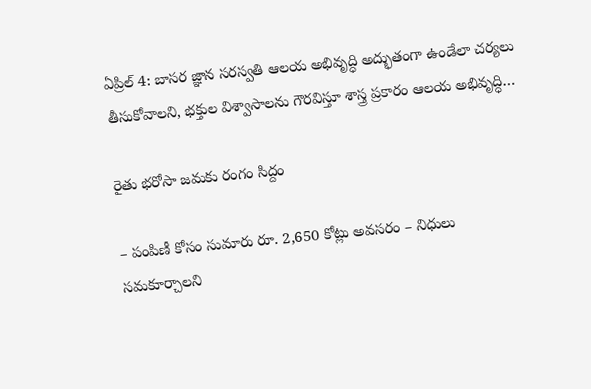ఏప్రిల్ 4: బాసర జ్ఞాన స‌ర‌స్వ‌తి ఆలయ అభివృద్ధి అద్భుతంగా ఉండేలా చర్యలు తీసుకోవాలని, భక్తుల విశ్వాసాలను గౌరవిస్తూ శాస్త్ర ప్రకారం ఆలయ అభివృద్ధి…

రైతు భరోసా జమకు రంగం సిద్దం

– పంపిణీ కోసం సుమారు రూ. 2,650 కోట్లు అవసరం – నిధులు సమకూర్చాలని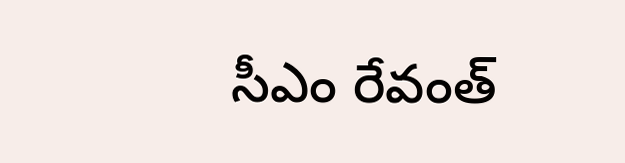సీఎం రేవంత్‌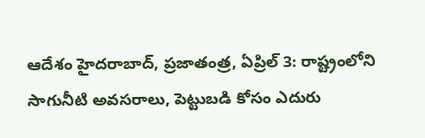ఆదేశం హైదరాబాద్‌, ప్రజాతంత్ర, ఏప్రిల్‌ 3: రాష్ట్రంలోని సాగునీటి అవసరాలు, పెట్టుబడి కోసం ఎదురు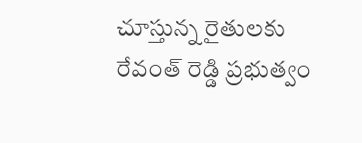చూస్తున్న రైతులకు రేవంత్‌ ‌రెడ్డి ప్రభుత్వం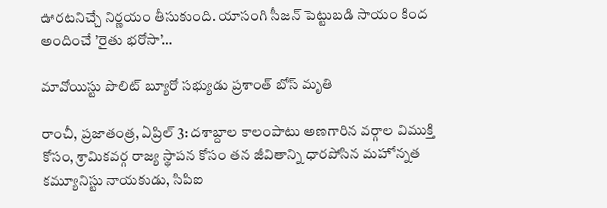ఊరటనిచ్చే నిర్ణయం తీసుకుంది. యాసంగి సీజన్‌ ‌పెట్టుబడి సాయం కింద అందించే ’రైతు భరోసా’…

మావోయిస్టు పొలిట్ బ్యూరో సభ్యుడు ప్రశాంత్ బోస్ మృతి

రాంచీ, ప్ర‌జాతంత్ర‌, ఏప్రిల్ 3: దశాబ్దాల కాలంపాటు అణగారిన వర్గాల విముక్తి కోసం, శ్రామికవర్గ రాజ్య స్థాపన కోసం తన జీవితాన్ని ధారపోసిన మహోన్నత కమ్యూనిస్టు నాయకుడు, సిపిఐ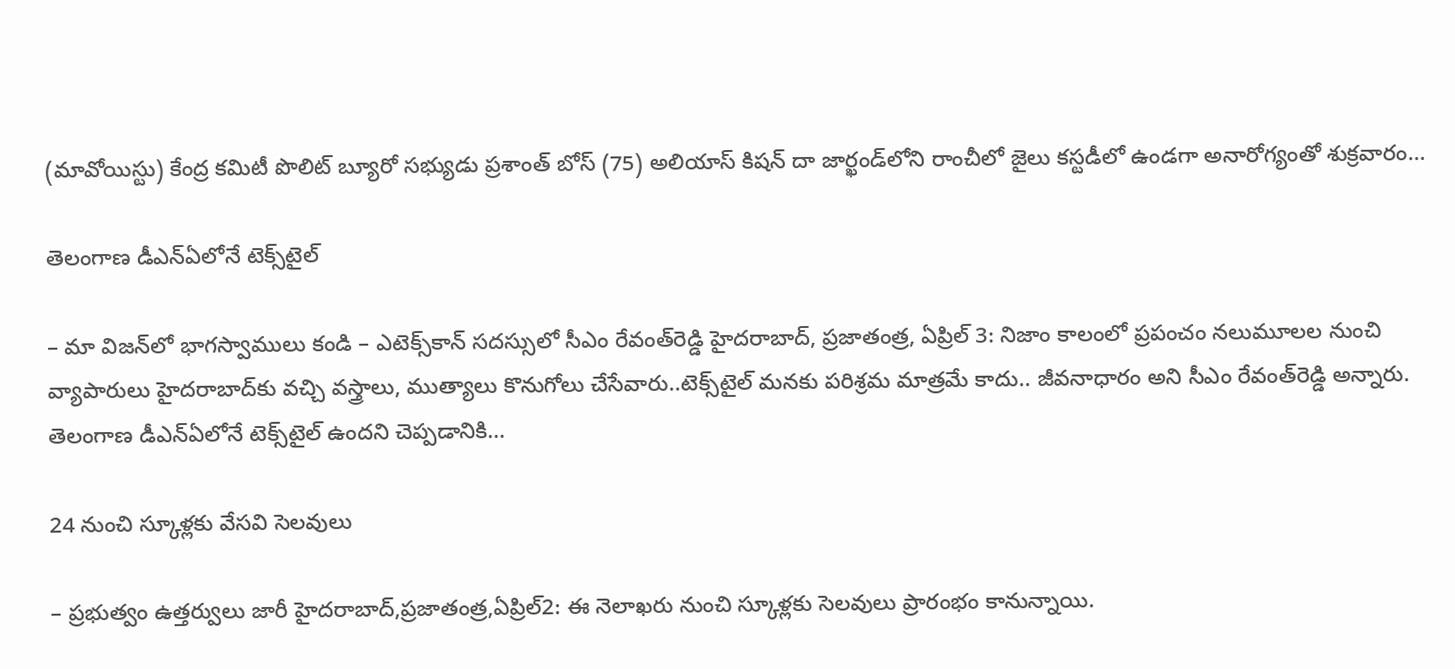(మావోయిస్టు) కేంద్ర కమిటీ పొలిట్ బ్యూరో సభ్యుడు ప్రశాంత్ బోస్ (75) అలియాస్ కిషన్ దా జార్ఖండ్‌లోని రాంచీలో జైలు కస్టడీలో ఉండగా అనారోగ్యంతో శుక్ర‌వారం…

తెలంగాణ డీఎన్‌ఏలోనే టెక్స్‌టైల్

– మా విజన్‌లో భాగస్వాములు కండి – ఎటెక్స్‌కాన్ సదస్సులో సీఎం రేవంత్‌రెడ్డి హైదరాబాద్, ప్రజాతంత్ర, ఏప్రిల్ 3: నిజాం కాలంలో ప్రపంచం నలుమూలల నుంచి వ్యాపారులు హైదరాబాద్‌కు వచ్చి వస్త్రాలు, ముత్యాలు కొనుగోలు చేసేవారు..టెక్స్‌టైల్ మనకు పరిశ్రమ మాత్రమే కాదు.. జీవనాధారం అని సీఎం రేవంత్‌రెడ్డి అన్నారు. తెలంగాణ డీఎన్‌ఏలోనే టెక్స్‌టైల్ ఉందని చెప్పడానికి…

24 నుంచి స్కూళ్లకు వేసవి సెలవులు

– ప్రభుత్వం ఉత్తర్వులు జారీ హైదరాబాద్‌,ప్రజాతంత్ర,ఏప్రిల్‌2: ఈ ‌నెలాఖరు నుంచి స్కూళ్లకు సెలవులు ప్రారంభం కానున్నాయి.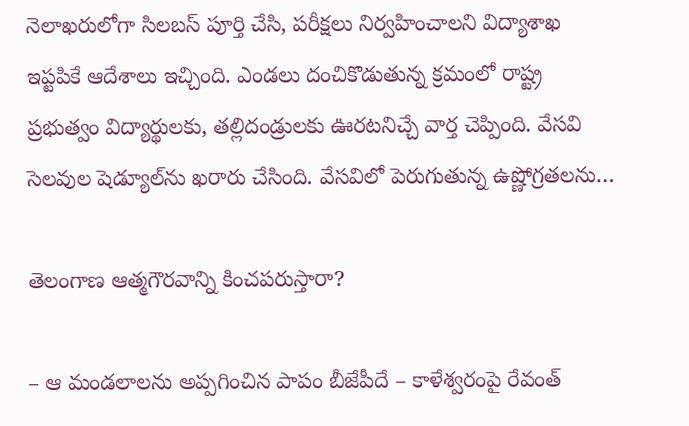నెలాఖరులోగా సిలబస్‌ ‌పూర్తి చేసి, పరీక్షలు నిర్వహించాలని విద్యాశాఖ ఇప్టపికే ఆదేశాలు ఇచ్చింది. ఎండలు దంచికొడుతున్న క్రమంలో రాష్ట్ర ప్రభుత్వం విద్యార్థులకు, తల్లిదండ్రులకు ఊరటనిచ్చే వార్త చెప్పింది. వేసవి సెలవుల షెడ్యూల్‌ను ఖరారు చేసింది. వేసవిలో పెరుగుతున్న ఉష్ణోగ్రతలను…

తెలంగాణ ఆత్మగౌరవాన్ని కించపరుస్తారా?

– ఆ మండలాలను అప్పగించిన పాపం బీజేపీదే – కాళేశ్వరంపై రేవంత్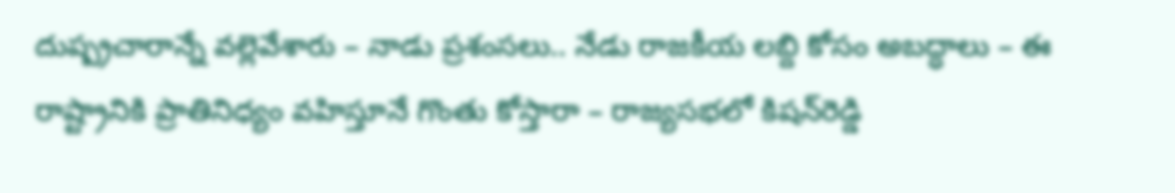దుష్ప్రచారాన్నే వల్లెవేశారు – నాడు ప్రశంసలు.. నేడు రాజకీయ లబ్ది కోసం అబద్ధాలు – ఈ రాష్ట్రానికి ప్రాతినిధ్యం వహిస్తూనే గొంతు కోస్తారా – రాజ్యసభలో కిషన్‌రెడ్డి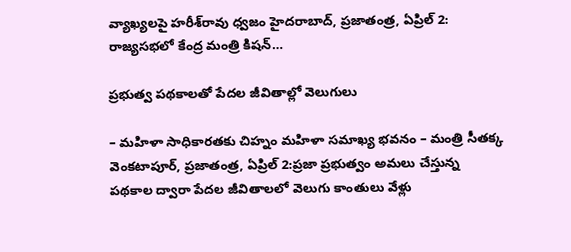వ్యాఖ్యలపై హరీశ్‌రావు ధ్వజం హైదరాబాద్, ప్రజాతంత్ర, ఏప్రిల్ 2: రాజ్యసభలో కేంద్ర మంత్రి కిషన్…

ప్రభుత్వ పథకాలతో పేదల జీవితాల్లో వెలుగులు

– మహిళా సాధికారతకు చిహ్నం మహిళా సమాఖ్య భవనం – మంత్రి సీతక్క వెంకటాపూర్, ప్రజాతంత్ర, ఏప్రిల్ 2:ప్రజా ప్రభుత్వం అమలు చేస్తున్న పథకాల ద్వారా పేదల జీవితాలలో వెలుగు కాంతులు వేళ్లు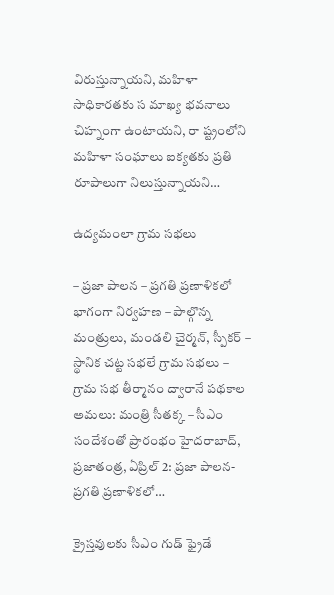విరుస్తున్నాయని, మహిళా సాధికారతకు స మాఖ్య భవనాలు చిహ్నంగా ఉంటాయని, రా ష్ట్రంలోని మహిళా సంఘాలు ఐక్యతకు ప్రతి రూపాలుగా నిలుస్తున్నాయని…

ఉద్యమంలా గ్రామ సభలు

– ప్రజా పాలన – ప్రగతి ప్రణాళికలో భాగంగా నిర్వహణ – పాల్గొన్న మంత్రులు, మండలి చైర్మన్, స్పీకర్ – స్థానిక చట్ట సభలే గ్రామ సభలు – గ్రామ సభ తీర్మానం ద్వారానే పథకాల అమలు: మంత్రి సీతక్క – సీఎం సందేశంతో ప్రారంభం హైదరాబాద్, ప్రజాతంత్ర, ఏప్రిల్ 2: ప్రజా పాలన-ప్రగతి ప్రణాళికలో…

క్రైస్తవులకు సీఎం గుడ్ ఫ్రైడే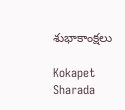శుభాకాంక్షలు

Kokapet Sharada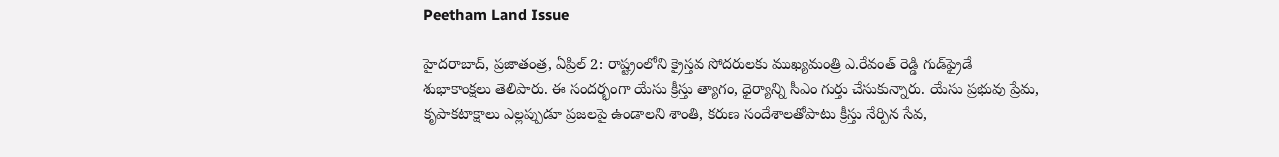Peetham Land Issue

హైదరాబాద్, ప్రజాతంత్ర, ఏప్రిల్ 2: రాష్ట్రంలోని క్రైస్తవ సోదరులకు ముఖ్యమంత్రి ఎ.రేవంత్ రెడ్డి గుడ్‌ఫ్రైడే శుభాకాంక్షలు తెలిపారు. ఈ సందర్భంగా యేసు క్రీస్తు త్యాగం, ధైర్యాన్ని సీఎం గుర్తు చేసుకున్నారు. యేసు ప్రభువు ప్రేమ, కృపాకటాక్షాలు ఎల్లప్పుడూ ప్రజలపై ఉండాలని శాంతి, కరుణ సందేశాలతోపాటు క్రీస్తు నేర్పిన సేవ,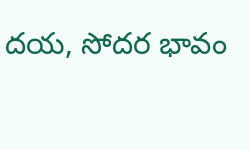దయ, సోదర భావం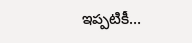ఇప్పటికీ…